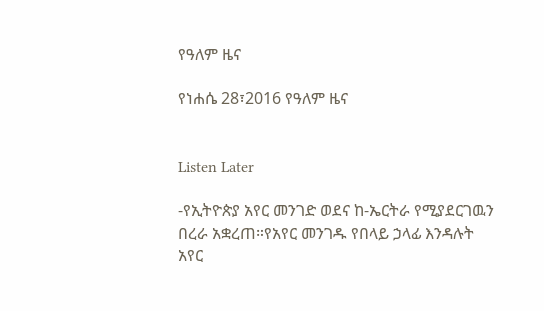የዓለም ዜና

የነሐሴ 28፣2016 የዓለም ዜና


Listen Later

-የኢትዮጵያ አየር መንገድ ወደና ከ-ኤርትራ የሚያደርገዉን በረራ አቋረጠ።የአየር መንገዱ የበላይ ኃላፊ እንዳሉት አየር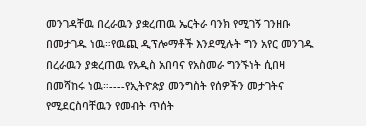መንገዳቸዉ በረራዉን ያቋረጠዉ ኤርትራ ባንክ የሚገኝ ገንዘቡ በመታገዱ ነዉ።የዉጪ ዲፕሎማቶች እንደሚሉት ግን አየር መንገዱ በረራዉን ያቋረጠዉ የአዲስ አበባና የአስመራ ግንኙነት ሲበዛ በመሻከሩ ነዉ።----የኢትዮጵያ መንግስት የሰዎችን መታገትና የሚደርስባቸዉን የመብት ጥሰት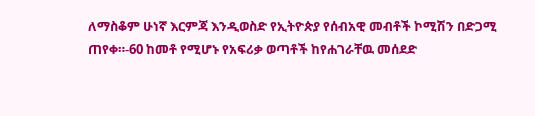ለማስቆም ሁነኛ እርምጃ እንዲወስድ የኢትዮጵያ የሰብአዊ መብቶች ኮሚሽን በድጋሚ ጠየቀ።-60 ከመቶ የሚሆኑ የአፍሪቃ ወጣቶች ከየሐገራቸዉ መሰደድ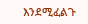እንደሚፈልጉ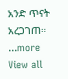አንድ ጥናት አረጋገጠ።
...more
View all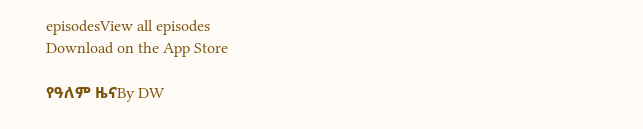episodesView all episodes
Download on the App Store

የዓለም ዜናBy DW